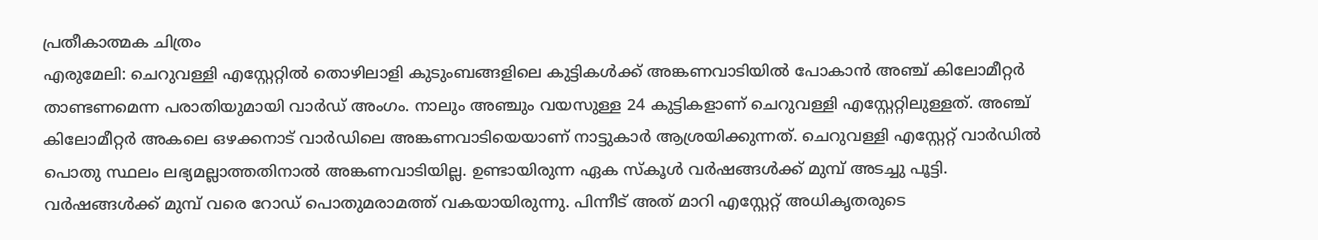പ്രതീകാത്മക ചിത്രം
എരുമേലി: ചെറുവള്ളി എസ്റ്റേറ്റിൽ തൊഴിലാളി കുടുംബങ്ങളിലെ കുട്ടികൾക്ക് അങ്കണവാടിയിൽ പോകാൻ അഞ്ച് കിലോമീറ്റർ താണ്ടണമെന്ന പരാതിയുമായി വാർഡ് അംഗം. നാലും അഞ്ചും വയസുള്ള 24 കുട്ടികളാണ് ചെറുവള്ളി എസ്റ്റേറ്റിലുള്ളത്. അഞ്ച് കിലോമീറ്റർ അകലെ ഒഴക്കനാട് വാർഡിലെ അങ്കണവാടിയെയാണ് നാട്ടുകാർ ആശ്രയിക്കുന്നത്. ചെറുവള്ളി എസ്റ്റേറ്റ് വാർഡിൽ പൊതു സ്ഥലം ലഭ്യമല്ലാത്തതിനാൽ അങ്കണവാടിയില്ല. ഉണ്ടായിരുന്ന ഏക സ്കൂൾ വർഷങ്ങൾക്ക് മുമ്പ് അടച്ചു പൂട്ടി. വർഷങ്ങൾക്ക് മുമ്പ് വരെ റോഡ് പൊതുമരാമത്ത് വകയായിരുന്നു. പിന്നീട് അത് മാറി എസ്റ്റേറ്റ് അധികൃതരുടെ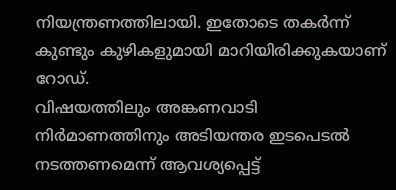നിയന്ത്രണത്തിലായി. ഇതോടെ തകർന്ന് കുണ്ടും കുഴികളുമായി മാറിയിരിക്കുകയാണ് റോഡ്.
വിഷയത്തിലും അങ്കണവാടി നിർമാണത്തിനും അടിയന്തര ഇടപെടൽ നടത്തണമെന്ന് ആവശ്യപ്പെട്ട്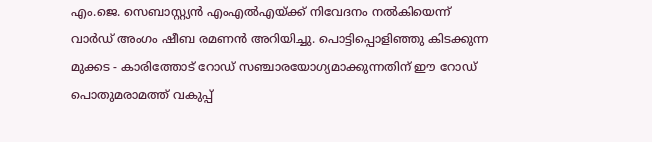എം.ജെ. സെബാസ്റ്റ്യൻ എംഎൽഎയ്ക്ക് നിവേദനം നൽകിയെന്ന് വാർഡ് അംഗം ഷീബ രമണൻ അറിയിച്ചു. പൊട്ടിപ്പൊളിഞ്ഞു കിടക്കുന്ന മുക്കട - കാരിത്തോട് റോഡ് സഞ്ചാരയോഗ്യമാക്കുന്നതിന് ഈ റോഡ് പൊതുമരാമത്ത് വകുപ്പ്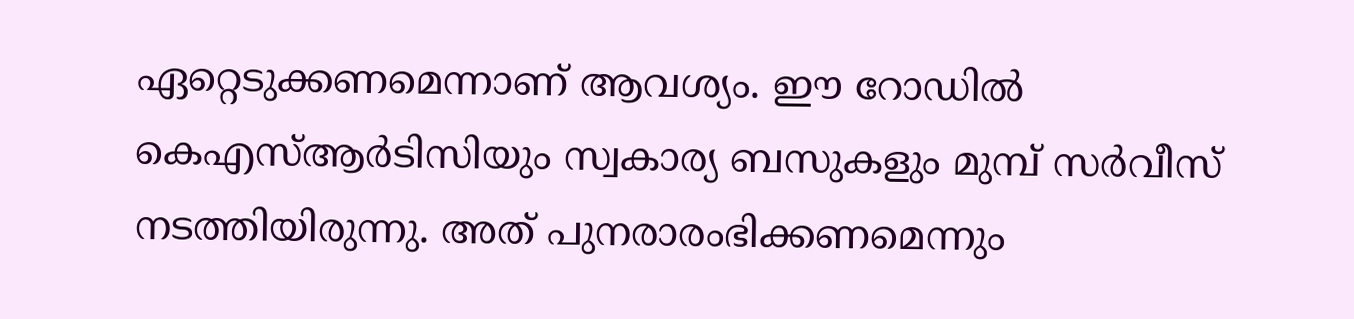ഏറ്റെടുക്കണമെന്നാണ് ആവശ്യം. ഈ റോഡിൽ കെഎസ്ആർടിസിയും സ്വകാര്യ ബസുകളും മുമ്പ് സർവീസ് നടത്തിയിരുന്നു. അത് പുനരാരംഭിക്കണമെന്നും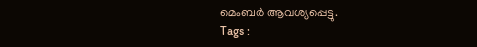മെംബർ ആവശ്യപ്പെട്ടു.
Tags :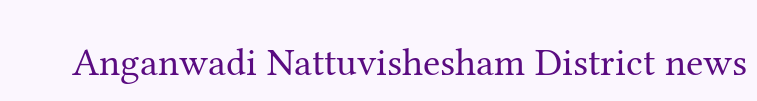Anganwadi Nattuvishesham District news